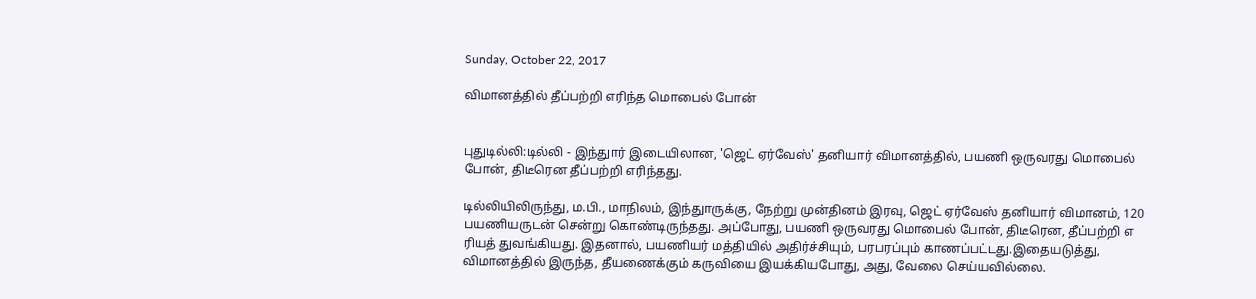Sunday, October 22, 2017

விமானத்தில் தீப்பற்றி எரிந்த மொபைல் போன்


புதுடில்லி:டில்லி - இந்துார் இடையிலான, 'ஜெட் ஏர்வேஸ்' தனியார் விமானத்தில், பயணி ஒருவரது மொபைல் போன், திடீரென தீப்பற்றி எரிந்தது.

டில்லியிலிருந்து, ம.பி., மாநிலம், இந்துாருக்கு, நேற்று முன்தினம் இரவு, ஜெட் ஏர்வேஸ் தனியார் விமானம், 120 பயணியருடன் சென்று கொண்டிருந்தது. அப்போது, பயணி ஒருவரது மொபைல் போன், திடீரென, தீப்பற்றி எ ரியத் துவங்கியது. இதனால், பயணியர் மத்தியில் அதிர்ச்சியும், பரபரப்பும் காணப்பட்டது.இதையடுத்து, விமானத்தில் இருந்த, தீயணைக்கும் கருவியை இயக்கியபோது, அது, வேலை செய்யவில்லை.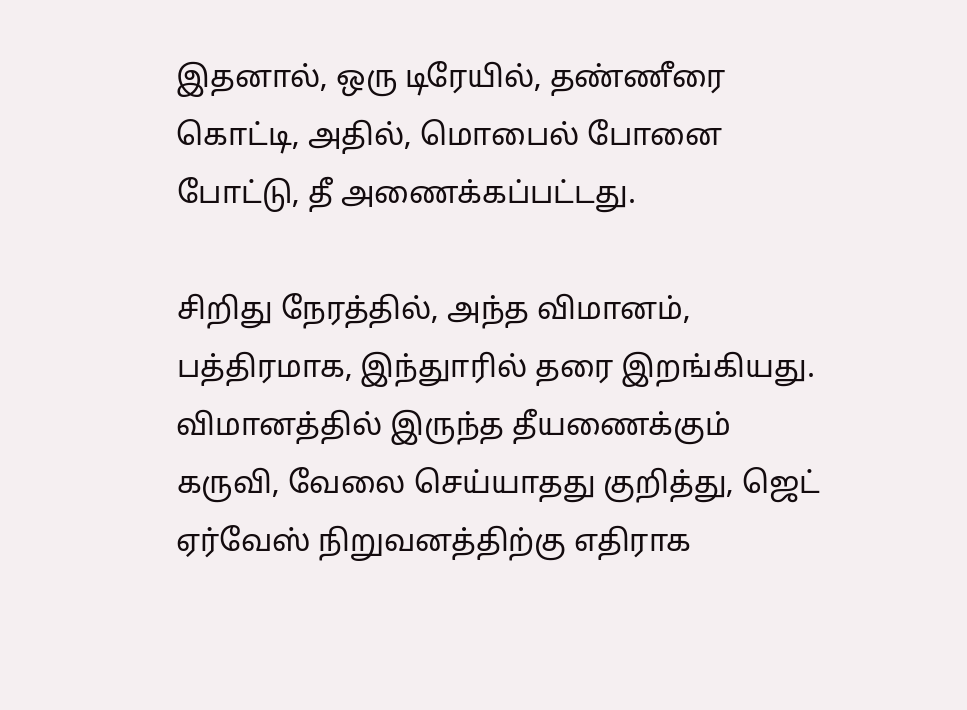இதனால், ஒரு டிரேயில், தண்ணீரை கொட்டி, அதில், மொபைல் போனை போட்டு, தீ அணைக்கப்பட்டது.

சிறிது நேரத்தில், அந்த விமானம், பத்திரமாக, இந்துாரில் தரை இறங்கியது. விமானத்தில் இருந்த தீயணைக்கும் கருவி, வேலை செய்யாதது குறித்து, ஜெட் ஏர்வேஸ் நிறுவனத்திற்கு எதிராக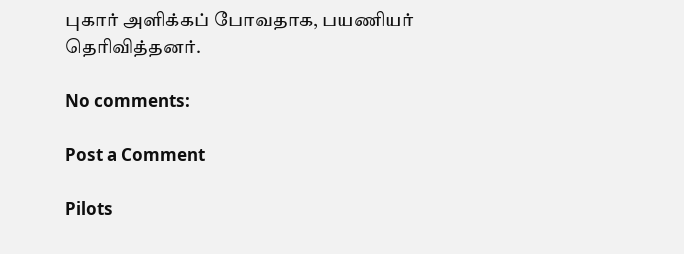புகார் அளிக்கப் போவதாக, பயணியர் தெரிவித்தனர்.

No comments:

Post a Comment

Pilots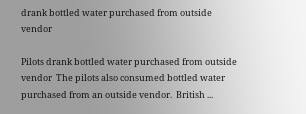drank bottled water purchased from outside vendor

Pilots drank bottled water purchased from outside vendor  The pilots also consumed bottled water purchased from an outside vendor.  British ...